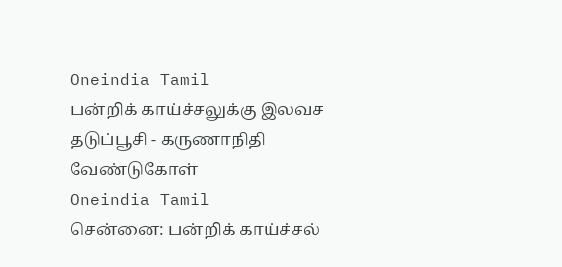Oneindia Tamil
பன்றிக் காய்ச்சலுக்கு இலவச தடுப்பூசி - கருணாநிதி வேண்டுகோள்
Oneindia Tamil
சென்னை: பன்றிக் காய்ச்சல்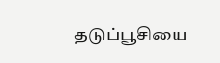தடுப்பூசியை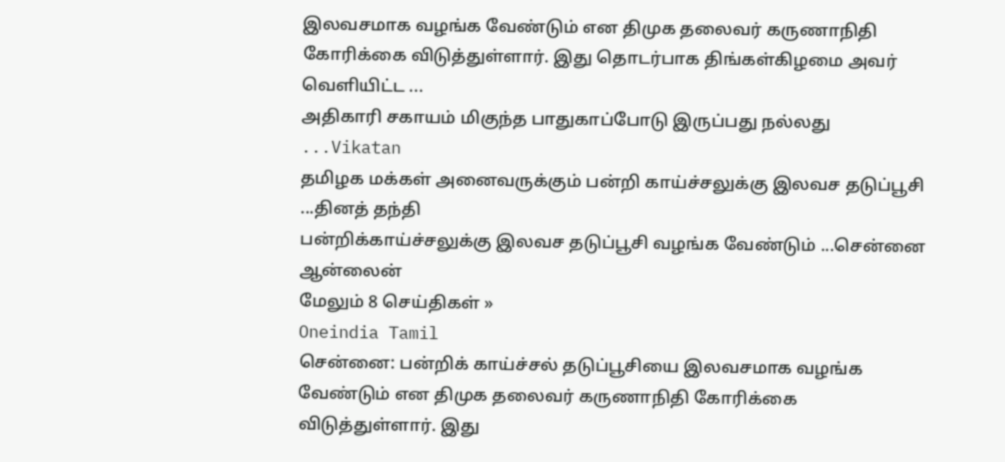இலவசமாக வழங்க வேண்டும் என திமுக தலைவர் கருணாநிதி கோரிக்கை விடுத்துள்ளார். இது தொடர்பாக திங்கள்கிழமை அவர் வெளியிட்ட ...
அதிகாரி சகாயம் மிகுந்த பாதுகாப்போடு இருப்பது நல்லது ...Vikatan
தமிழக மக்கள் அனைவருக்கும் பன்றி காய்ச்சலுக்கு இலவச தடுப்பூசி ...தினத் தந்தி
பன்றிக்காய்ச்சலுக்கு இலவச தடுப்பூசி வழங்க வேண்டும் ...சென்னை ஆன்லைன்
மேலும் 8 செய்திகள் »
Oneindia Tamil
சென்னை: பன்றிக் காய்ச்சல் தடுப்பூசியை இலவசமாக வழங்க வேண்டும் என திமுக தலைவர் கருணாநிதி கோரிக்கை விடுத்துள்ளார். இது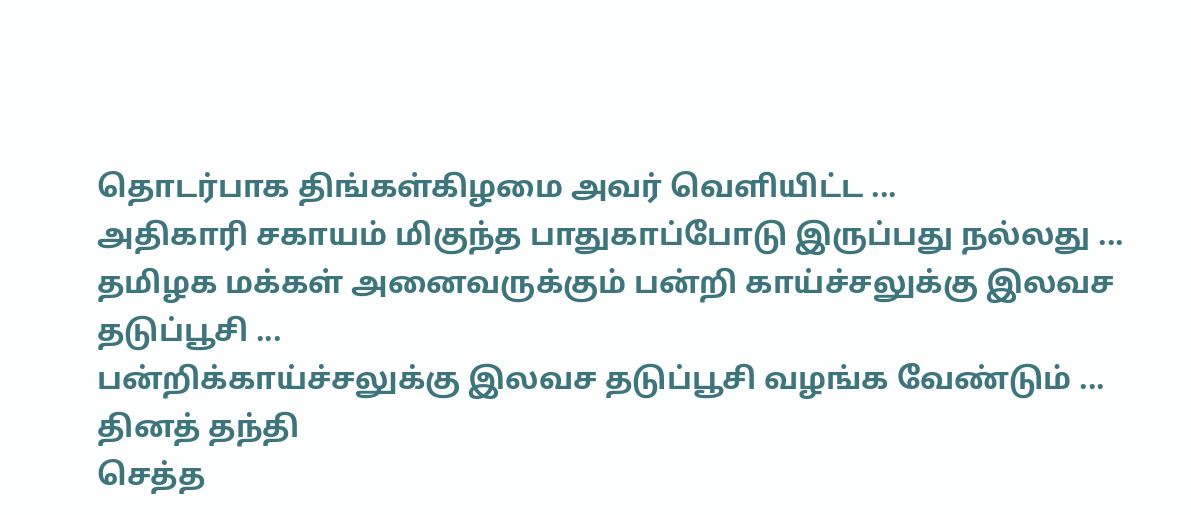தொடர்பாக திங்கள்கிழமை அவர் வெளியிட்ட ...
அதிகாரி சகாயம் மிகுந்த பாதுகாப்போடு இருப்பது நல்லது ...
தமிழக மக்கள் அனைவருக்கும் பன்றி காய்ச்சலுக்கு இலவச தடுப்பூசி ...
பன்றிக்காய்ச்சலுக்கு இலவச தடுப்பூசி வழங்க வேண்டும் ...
தினத் தந்தி
செத்த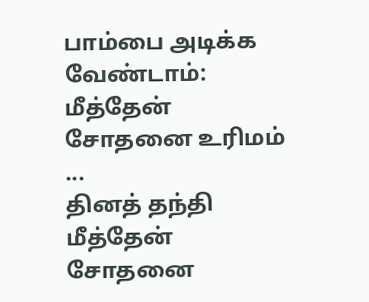பாம்பை அடிக்க வேண்டாம்: மீத்தேன் சோதனை உரிமம் ...
தினத் தந்தி
மீத்தேன் சோதனை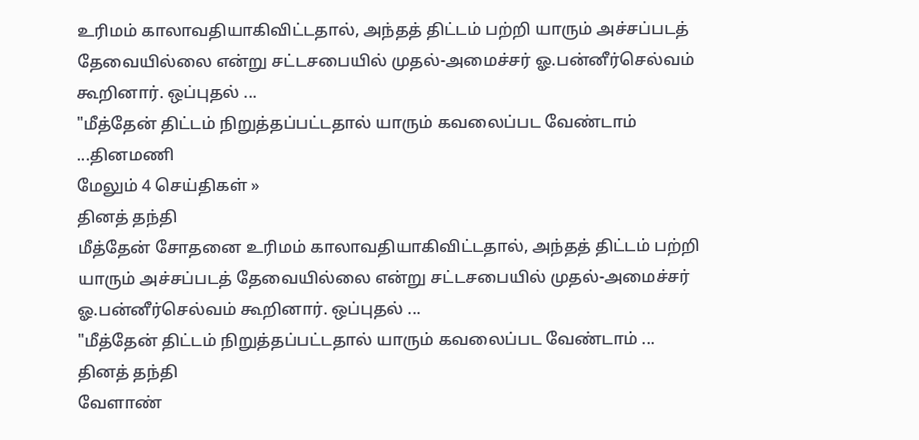உரிமம் காலாவதியாகிவிட்டதால், அந்தத் திட்டம் பற்றி யாரும் அச்சப்படத் தேவையில்லை என்று சட்டசபையில் முதல்-அமைச்சர் ஓ.பன்னீர்செல்வம் கூறினார். ஒப்புதல் ...
"மீத்தேன் திட்டம் நிறுத்தப்பட்டதால் யாரும் கவலைப்பட வேண்டாம் ...தினமணி
மேலும் 4 செய்திகள் »
தினத் தந்தி
மீத்தேன் சோதனை உரிமம் காலாவதியாகிவிட்டதால், அந்தத் திட்டம் பற்றி யாரும் அச்சப்படத் தேவையில்லை என்று சட்டசபையில் முதல்-அமைச்சர் ஓ.பன்னீர்செல்வம் கூறினார். ஒப்புதல் ...
"மீத்தேன் திட்டம் நிறுத்தப்பட்டதால் யாரும் கவலைப்பட வேண்டாம் ...
தினத் தந்தி
வேளாண்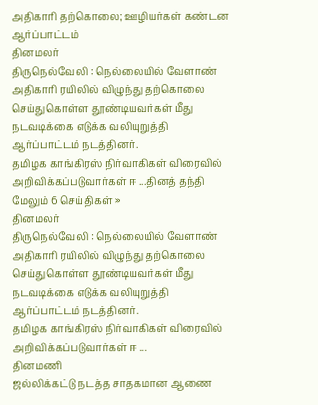அதிகாரி தற்கொலை; ஊழியர்கள் கண்டன ஆர்ப்பாட்டம்
தினமலர்
திருநெல்வேலி : நெல்லையில் வேளாண் அதிகாரி ரயிலில் விழுந்து தற்கொலை செய்துகொள்ள தூண்டியவர்கள் மீது நடவடிக்கை எடுக்க வலியுறுத்தி ஆர்ப்பாட்டம் நடத்தினர்.
தமிழக காங்கிரஸ் நிர்வாகிகள் விரைவில் அறிவிக்கப்படுவார்கள் ஈ ...தினத் தந்தி
மேலும் 6 செய்திகள் »
தினமலர்
திருநெல்வேலி : நெல்லையில் வேளாண் அதிகாரி ரயிலில் விழுந்து தற்கொலை செய்துகொள்ள தூண்டியவர்கள் மீது நடவடிக்கை எடுக்க வலியுறுத்தி ஆர்ப்பாட்டம் நடத்தினர்.
தமிழக காங்கிரஸ் நிர்வாகிகள் விரைவில் அறிவிக்கப்படுவார்கள் ஈ ...
தினமணி
ஜல்லிக்கட்டு நடத்த சாதகமான ஆணை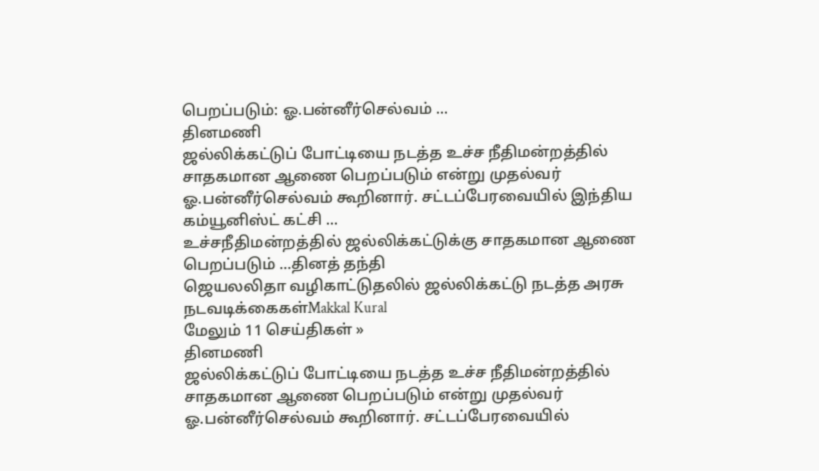பெறப்படும்: ஓ.பன்னீர்செல்வம் ...
தினமணி
ஜல்லிக்கட்டுப் போட்டியை நடத்த உச்ச நீதிமன்றத்தில் சாதகமான ஆணை பெறப்படும் என்று முதல்வர் ஓ.பன்னீர்செல்வம் கூறினார். சட்டப்பேரவையில் இந்திய கம்யூனிஸ்ட் கட்சி ...
உச்சநீதிமன்றத்தில் ஜல்லிக்கட்டுக்கு சாதகமான ஆணை பெறப்படும் ...தினத் தந்தி
ஜெயலலிதா வழிகாட்டுதலில் ஜல்லிக்கட்டு நடத்த அரசு நடவடிக்கைகள்Makkal Kural
மேலும் 11 செய்திகள் »
தினமணி
ஜல்லிக்கட்டுப் போட்டியை நடத்த உச்ச நீதிமன்றத்தில் சாதகமான ஆணை பெறப்படும் என்று முதல்வர் ஓ.பன்னீர்செல்வம் கூறினார். சட்டப்பேரவையில்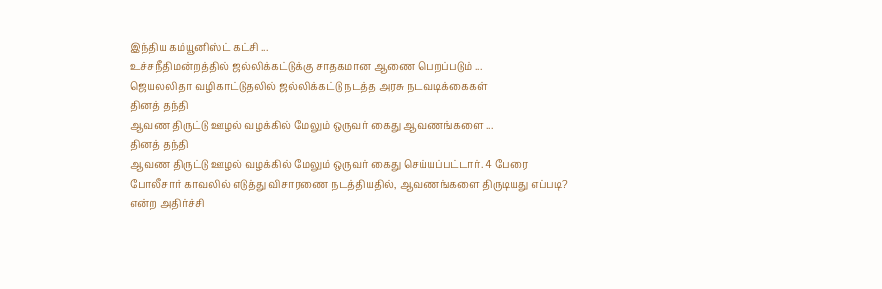இந்திய கம்யூனிஸ்ட் கட்சி ...
உச்சநீதிமன்றத்தில் ஜல்லிக்கட்டுக்கு சாதகமான ஆணை பெறப்படும் ...
ஜெயலலிதா வழிகாட்டுதலில் ஜல்லிக்கட்டு நடத்த அரசு நடவடிக்கைகள்
தினத் தந்தி
ஆவண திருட்டு ஊழல் வழக்கில் மேலும் ஒருவர் கைது ஆவணங்களை ...
தினத் தந்தி
ஆவண திருட்டு ஊழல் வழக்கில் மேலும் ஒருவர் கைது செய்யப்பட்டார். 4 பேரை போலீசார் காவலில் எடுத்து விசாரணை நடத்தியதில், ஆவணங்களை திருடியது எப்படி? என்ற அதிர்ச்சி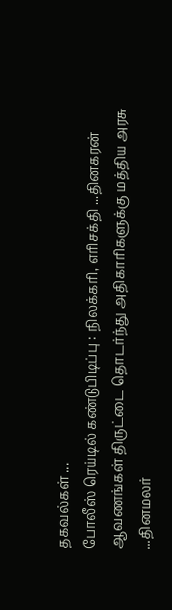தகவல்கள் ...
போலீஸ் ரெய்டில் கண்டுபிடிப்பு : நிலக்கரி, எரிசக்தி ...தினகரன்
ஆவணங்கள் திருட்டை தொடர்ந்து அதிகாரிகளுக்கு மத்திய அரசு ...தினமலர்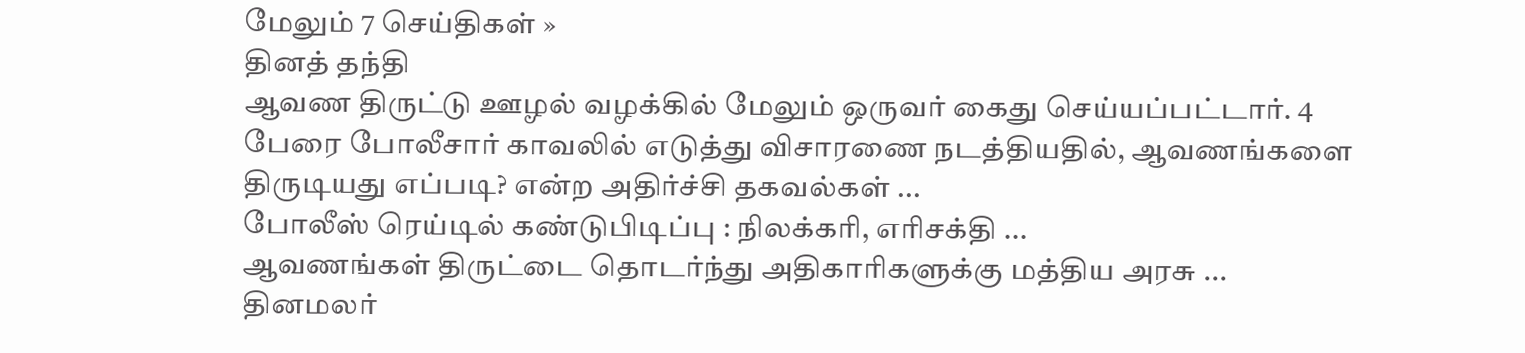மேலும் 7 செய்திகள் »
தினத் தந்தி
ஆவண திருட்டு ஊழல் வழக்கில் மேலும் ஒருவர் கைது செய்யப்பட்டார். 4 பேரை போலீசார் காவலில் எடுத்து விசாரணை நடத்தியதில், ஆவணங்களை திருடியது எப்படி? என்ற அதிர்ச்சி தகவல்கள் ...
போலீஸ் ரெய்டில் கண்டுபிடிப்பு : நிலக்கரி, எரிசக்தி ...
ஆவணங்கள் திருட்டை தொடர்ந்து அதிகாரிகளுக்கு மத்திய அரசு ...
தினமலர்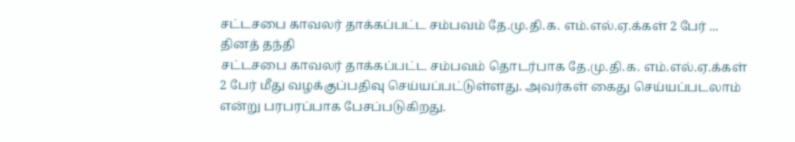சட்டசபை காவலர் தாக்கப்பட்ட சம்பவம் தே.மு.தி.க. எம்.எல்.ஏ.க்கள் 2 பேர் ...
தினத் தந்தி
சட்டசபை காவலர் தாக்கப்பட்ட சம்பவம் தொடர்பாக தே.மு.தி.க. எம்.எல்.ஏ.க்கள் 2 பேர் மீது வழக்குப்பதிவு செய்யப்பட்டுள்ளது. அவர்கள் கைது செய்யப்படலாம் என்று பரபரப்பாக பேசப்படுகிறது.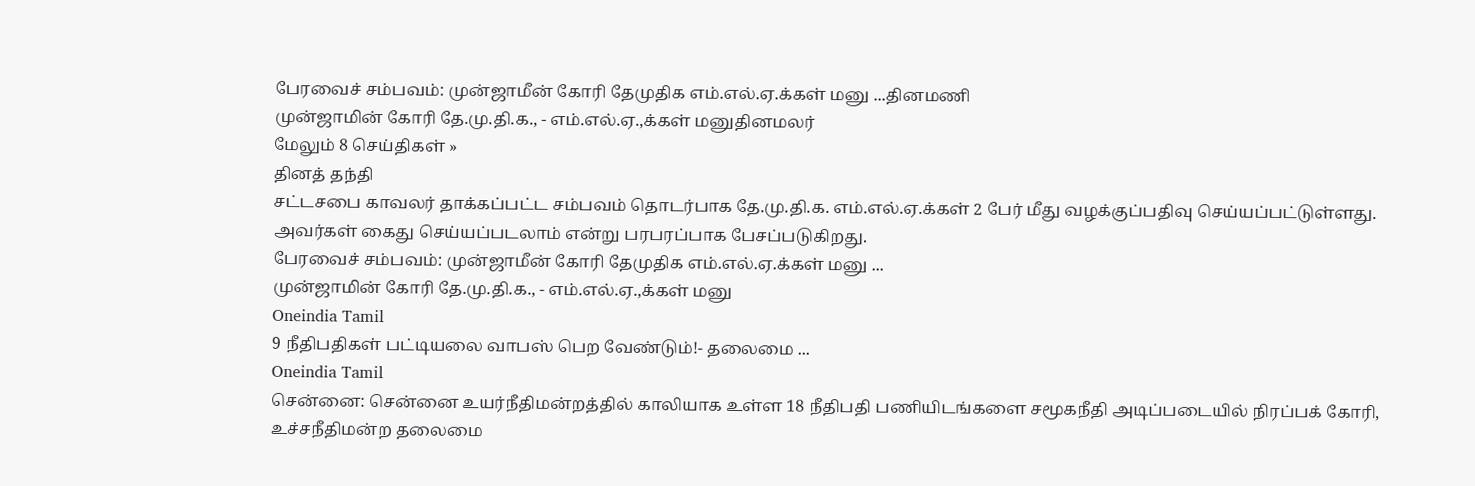பேரவைச் சம்பவம்: முன்ஜாமீன் கோரி தேமுதிக எம்.எல்.ஏ.க்கள் மனு ...தினமணி
முன்ஜாமின் கோரி தே.மு.தி.க., - எம்.எல்.ஏ.,க்கள் மனுதினமலர்
மேலும் 8 செய்திகள் »
தினத் தந்தி
சட்டசபை காவலர் தாக்கப்பட்ட சம்பவம் தொடர்பாக தே.மு.தி.க. எம்.எல்.ஏ.க்கள் 2 பேர் மீது வழக்குப்பதிவு செய்யப்பட்டுள்ளது. அவர்கள் கைது செய்யப்படலாம் என்று பரபரப்பாக பேசப்படுகிறது.
பேரவைச் சம்பவம்: முன்ஜாமீன் கோரி தேமுதிக எம்.எல்.ஏ.க்கள் மனு ...
முன்ஜாமின் கோரி தே.மு.தி.க., - எம்.எல்.ஏ.,க்கள் மனு
Oneindia Tamil
9 நீதிபதிகள் பட்டியலை வாபஸ் பெற வேண்டும்!- தலைமை ...
Oneindia Tamil
சென்னை: சென்னை உயர்நீதிமன்றத்தில் காலியாக உள்ள 18 நீதிபதி பணியிடங்களை சமூகநீதி அடிப்படையில் நிரப்பக் கோரி, உச்சநீதிமன்ற தலைமை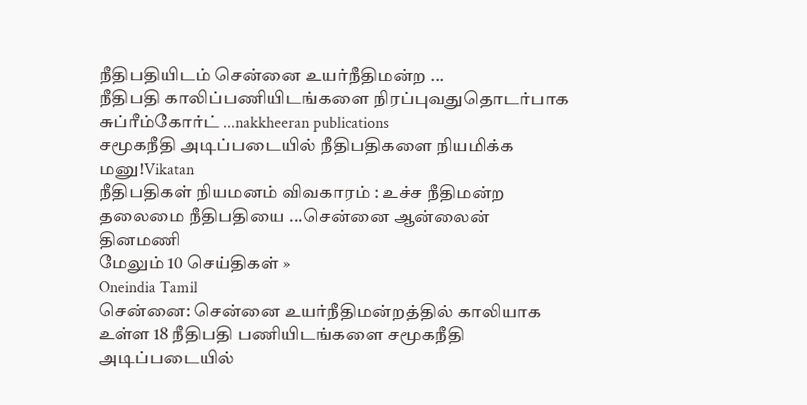நீதிபதியிடம் சென்னை உயர்நீதிமன்ற ...
நீதிபதி காலிப்பணியிடங்களை நிரப்புவதுதொடர்பாக சுப்ரீம்கோர்ட் ...nakkheeran publications
சமூகநீதி அடிப்படையில் நீதிபதிகளை நியமிக்க மனு!Vikatan
நீதிபதிகள் நியமனம் விவகாரம் : உச்ச நீதிமன்ற தலைமை நீதிபதியை ...சென்னை ஆன்லைன்
தினமணி
மேலும் 10 செய்திகள் »
Oneindia Tamil
சென்னை: சென்னை உயர்நீதிமன்றத்தில் காலியாக உள்ள 18 நீதிபதி பணியிடங்களை சமூகநீதி அடிப்படையில்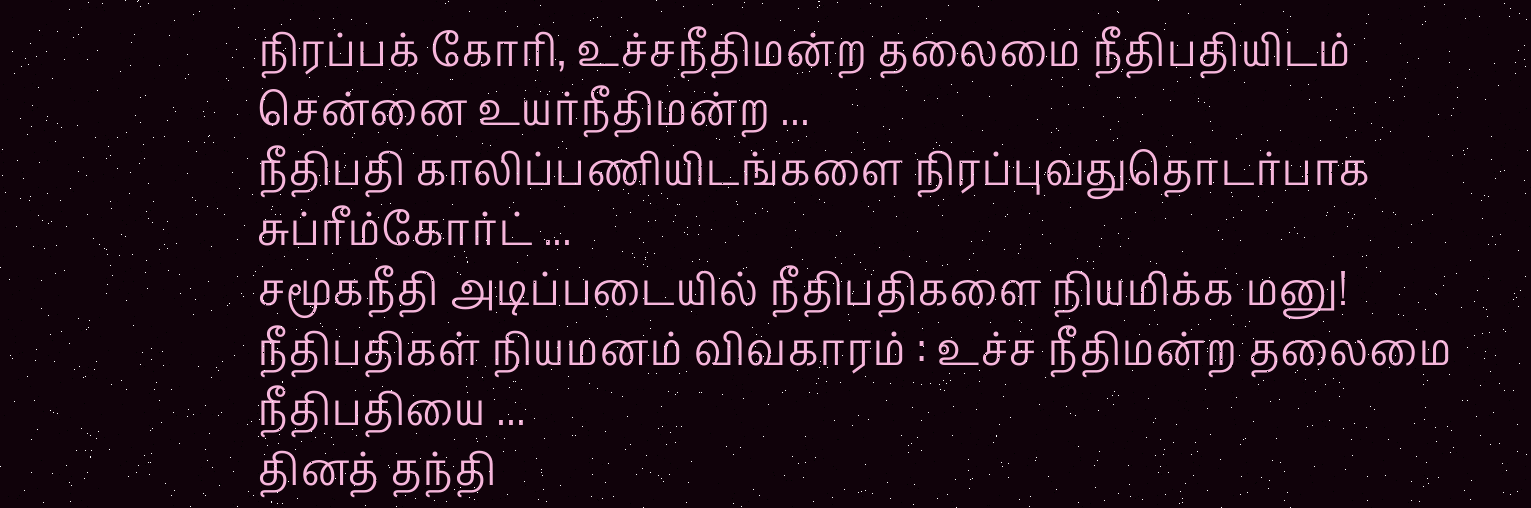நிரப்பக் கோரி, உச்சநீதிமன்ற தலைமை நீதிபதியிடம் சென்னை உயர்நீதிமன்ற ...
நீதிபதி காலிப்பணியிடங்களை நிரப்புவதுதொடர்பாக சுப்ரீம்கோர்ட் ...
சமூகநீதி அடிப்படையில் நீதிபதிகளை நியமிக்க மனு!
நீதிபதிகள் நியமனம் விவகாரம் : உச்ச நீதிமன்ற தலைமை நீதிபதியை ...
தினத் தந்தி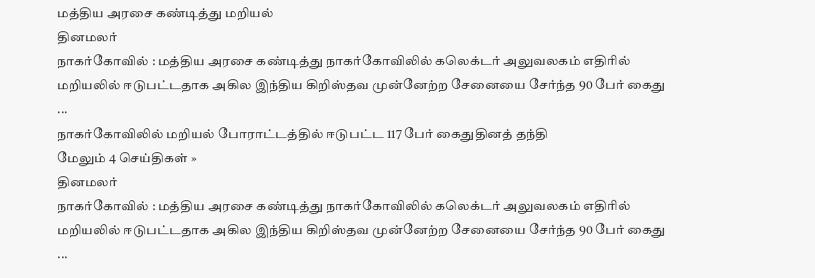மத்திய அரசை கண்டித்து மறியல்
தினமலர்
நாகர்கோவில் : மத்திய அரசை கண்டித்து நாகர்கோவிலில் கலெக்டர் அலுவலகம் எதிரில் மறியலில் ஈடுபட்டதாக அகில இந்திய கிறிஸ்தவ முன்னேற்ற சேனையை சேர்ந்த 90 பேர் கைது ...
நாகர்கோவிலில் மறியல் போராட்டத்தில் ஈடுபட்ட 117 பேர் கைதுதினத் தந்தி
மேலும் 4 செய்திகள் »
தினமலர்
நாகர்கோவில் : மத்திய அரசை கண்டித்து நாகர்கோவிலில் கலெக்டர் அலுவலகம் எதிரில் மறியலில் ஈடுபட்டதாக அகில இந்திய கிறிஸ்தவ முன்னேற்ற சேனையை சேர்ந்த 90 பேர் கைது ...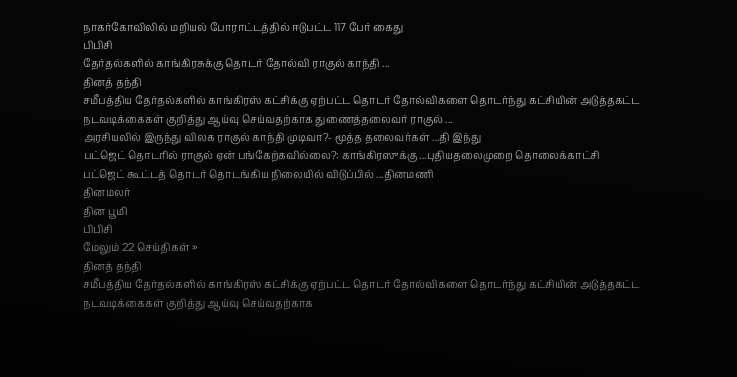நாகர்கோவிலில் மறியல் போராட்டத்தில் ஈடுபட்ட 117 பேர் கைது
பிபிசி
தேர்தல்களில் காங்கிரசுக்கு தொடர் தோல்வி ராகுல் காந்தி ...
தினத் தந்தி
சமீபத்திய தேர்தல்களில் காங்கிரஸ் கட்சிக்கு ஏற்பட்ட தொடர் தோல்விகளை தொடர்ந்து கட்சியின் அடுத்தகட்ட நடவடிக்கைகள் குறித்து ஆய்வு செய்வதற்காக துணைத்தலைவர் ராகுல் ...
அரசியலில் இருந்து விலக ராகுல் காந்தி முடிவா?- மூத்த தலைவர்கள் ...தி இந்து
பட்ஜெட் தொடரில் ராகுல் ஏன் பங்கேற்கவில்லை?: காங்கிரஸுக்கு ...புதியதலைமுறை தொலைக்காட்சி
பட்ஜெட் கூட்டத் தொடர் தொடங்கிய நிலையில் விடுப்பில் ...தினமணி
தினமலர்
தின பூமி
பிபிசி
மேலும் 22 செய்திகள் »
தினத் தந்தி
சமீபத்திய தேர்தல்களில் காங்கிரஸ் கட்சிக்கு ஏற்பட்ட தொடர் தோல்விகளை தொடர்ந்து கட்சியின் அடுத்தகட்ட நடவடிக்கைகள் குறித்து ஆய்வு செய்வதற்காக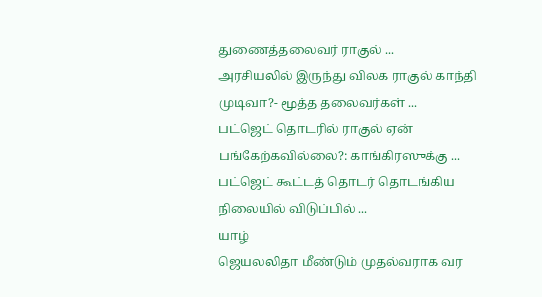துணைத்தலைவர் ராகுல் ...
அரசியலில் இருந்து விலக ராகுல் காந்தி முடிவா?- மூத்த தலைவர்கள் ...
பட்ஜெட் தொடரில் ராகுல் ஏன் பங்கேற்கவில்லை?: காங்கிரஸுக்கு ...
பட்ஜெட் கூட்டத் தொடர் தொடங்கிய நிலையில் விடுப்பில் ...
யாழ்
ஜெயலலிதா மீண்டும் முதல்வராக வர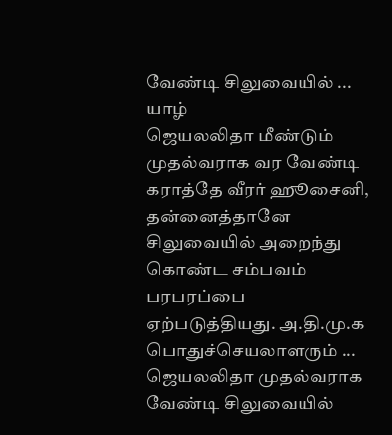வேண்டி சிலுவையில் ...
யாழ்
ஜெயலலிதா மீண்டும் முதல்வராக வர வேண்டி கராத்தே வீரர் ஹூசைனி, தன்னைத்தானே சிலுவையில் அறைந்து கொண்ட சம்பவம் பரபரப்பை ஏற்படுத்தியது. அ.தி.மு.க பொதுச்செயலாளரும் ...
ஜெயலலிதா முதல்வராக வேண்டி சிலுவையில்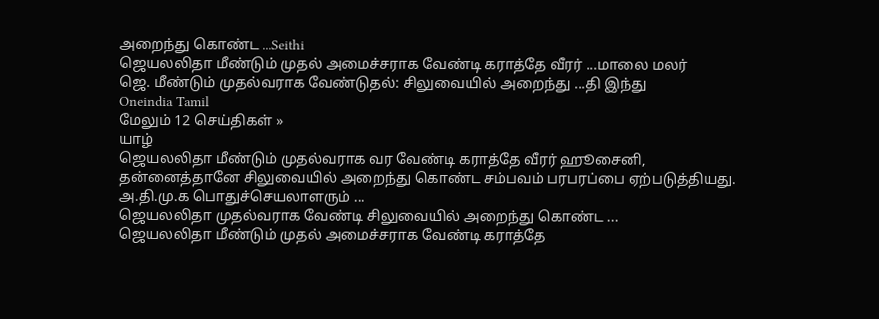அறைந்து கொண்ட ...Seithi
ஜெயலலிதா மீண்டும் முதல் அமைச்சராக வேண்டி கராத்தே வீரர் ...மாலை மலர்
ஜெ. மீண்டும் முதல்வராக வேண்டுதல்: சிலுவையில் அறைந்து ...தி இந்து
Oneindia Tamil
மேலும் 12 செய்திகள் »
யாழ்
ஜெயலலிதா மீண்டும் முதல்வராக வர வேண்டி கராத்தே வீரர் ஹூசைனி, தன்னைத்தானே சிலுவையில் அறைந்து கொண்ட சம்பவம் பரபரப்பை ஏற்படுத்தியது. அ.தி.மு.க பொதுச்செயலாளரும் ...
ஜெயலலிதா முதல்வராக வேண்டி சிலுவையில் அறைந்து கொண்ட ...
ஜெயலலிதா மீண்டும் முதல் அமைச்சராக வேண்டி கராத்தே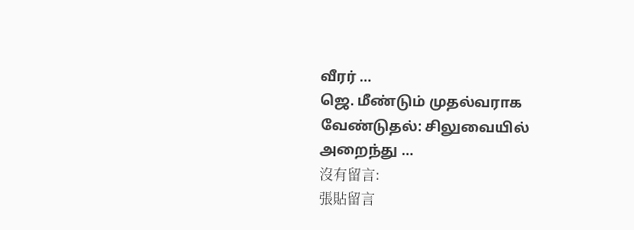வீரர் ...
ஜெ. மீண்டும் முதல்வராக வேண்டுதல்: சிலுவையில் அறைந்து ...
沒有留言:
張貼留言